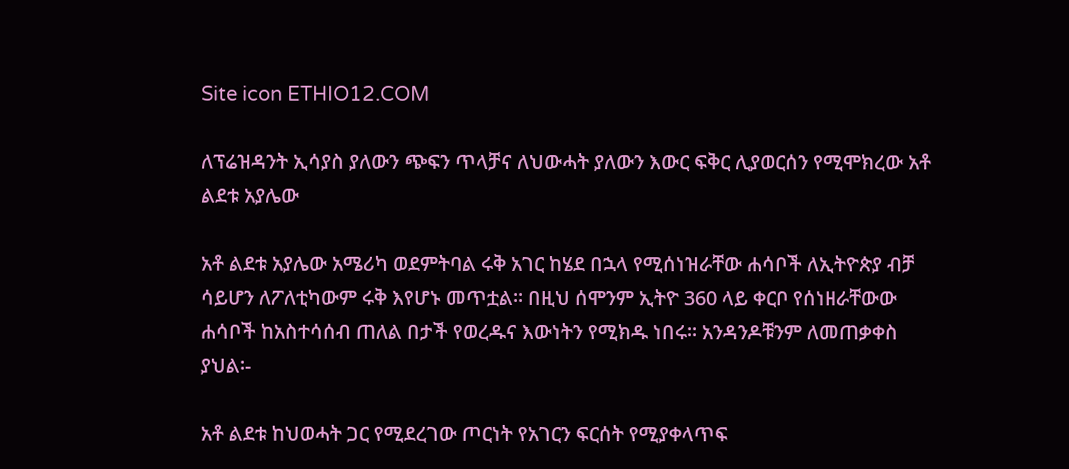Site icon ETHIO12.COM

ለፕሬዝዳንት ኢሳያስ ያለውን ጭፍን ጥላቻና ለህውሓት ያለውን እውር ፍቅር ሊያወርሰን የሚሞክረው አቶ ልደቱ አያሌው

አቶ ልደቱ አያሌው አሜሪካ ወደምትባል ሩቅ አገር ከሄደ በኋላ የሚሰነዝራቸው ሐሳቦች ለኢትዮጵያ ብቻ ሳይሆን ለፖለቲካውም ሩቅ እየሆኑ መጥቷል፡፡ በዚህ ሰሞንም ኢትዮ 360 ላይ ቀርቦ የሰነዘራቸውው ሐሳቦች ከአስተሳሰብ ጠለል በታች የወረዱና እውነትን የሚክዱ ነበሩ፡፡ አንዳንዶቹንም ለመጠቃቀስ ያህል፡-

አቶ ልደቱ ከህወሓት ጋር የሚደረገው ጦርነት የአገርን ፍርሰት የሚያቀላጥፍ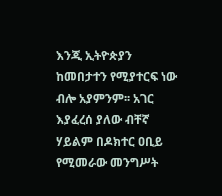እንጂ ኢትዮጵያን ከመበታተን የሚያተርፍ ነው ብሎ አያምንም፡፡ አገር እያፈረሰ ያለው ብቸኛ ሃይልም በዶክተር ዐቢይ የሚመራው መንግሥት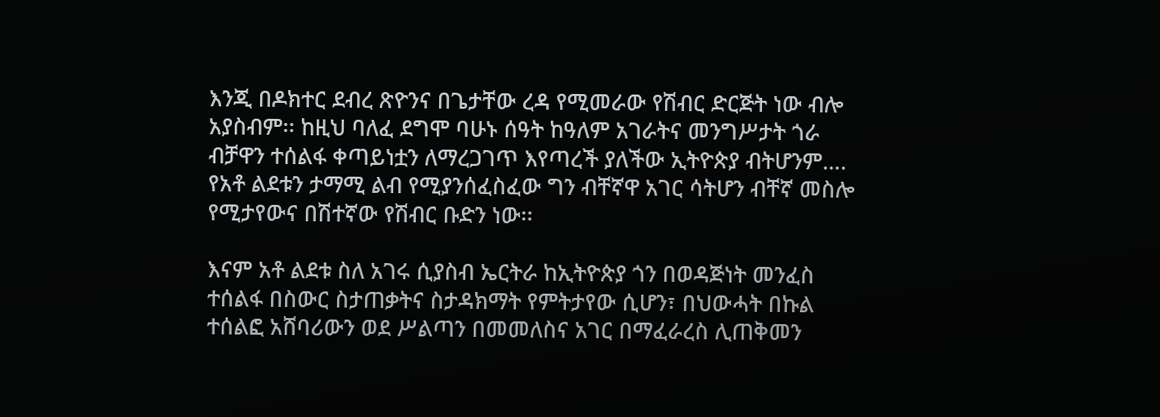እንጂ በዶክተር ደብረ ጽዮንና በጌታቸው ረዳ የሚመራው የሽብር ድርጅት ነው ብሎ አያስብም፡፡ ከዚህ ባለፈ ደግሞ ባሁኑ ሰዓት ከዓለም አገራትና መንግሥታት ጎራ ብቻዋን ተሰልፋ ቀጣይነቷን ለማረጋገጥ እየጣረች ያለችው ኢትዮጵያ ብትሆንም…. የአቶ ልደቱን ታማሚ ልብ የሚያንሰፈስፈው ግን ብቸኛዋ አገር ሳትሆን ብቸኛ መስሎ የሚታየውና በሽተኛው የሽብር ቡድን ነው፡፡

እናም አቶ ልደቱ ስለ አገሩ ሲያስብ ኤርትራ ከኢትዮጵያ ጎን በወዳጅነት መንፈስ ተሰልፋ በስውር ስታጠቃትና ስታዳክማት የምትታየው ሲሆን፣ በህውሓት በኩል ተሰልፎ አሸባሪውን ወደ ሥልጣን በመመለስና አገር በማፈራረስ ሊጠቅመን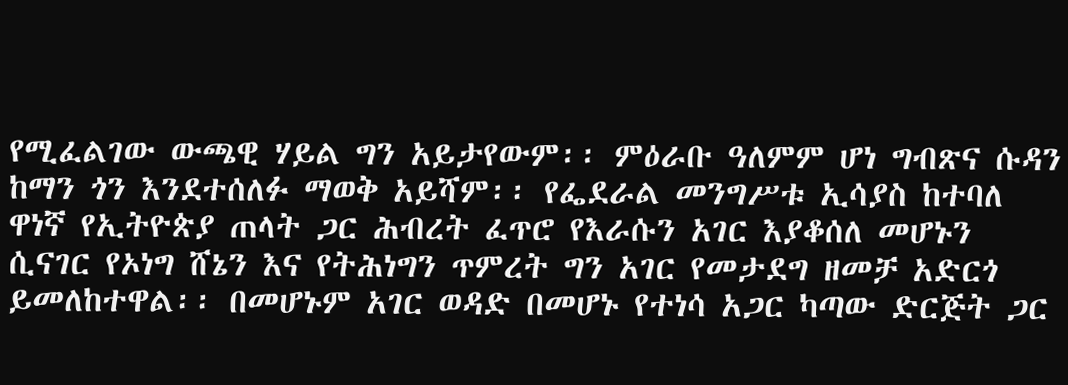የሚፈልገው ውጫዊ ሃይል ግን አይታየውም፡፡ ምዕራቡ ዓለምም ሆነ ግብጽና ሱዳን ከማን ጎን እንደተሰለፉ ማወቅ አይሻም፡፡ የፌደራል መንግሥቱ ኢሳያስ ከተባለ ዋነኛ የኢትዮጵያ ጠላት ጋር ሕብረት ፈጥሮ የእራሱን አገር እያቆሰለ መሆኑን ሲናገር የኦነግ ሸኔን እና የትሕነግን ጥምረት ግን አገር የመታደግ ዘመቻ አድርጎ ይመለከተዋል፡፡ በመሆኑም አገር ወዳድ በመሆኑ የተነሳ አጋር ካጣው ድርጅት ጋር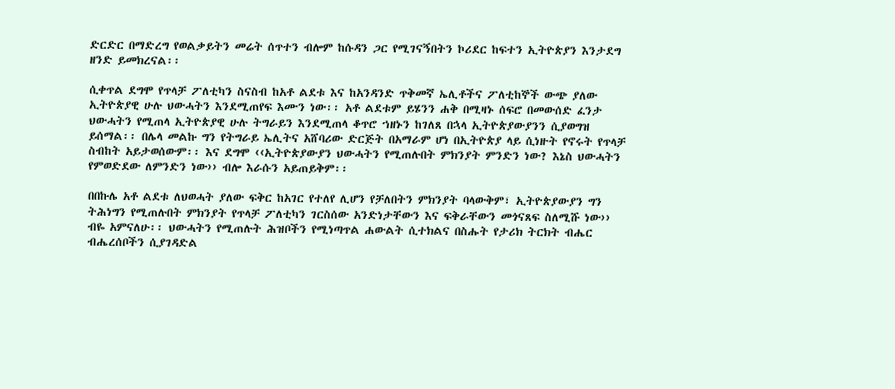ድርድር በማድረግ የወልቃይትን መሬት ሰጥተን ብሎም ከሱዳን ጋር የሚገናኝበትን ኮሪደር ከፍተን ኢትዮጵያን እንታደግ ዘንድ ይመክረናል፡፡

ሲቀጥል ደግሞ የጥላቻ ፖለቲካን ስናስብ ከአቶ ልደቱ እና ከአንዳንድ ጥቅመኛ ኤሊቶችና ፖለቲከኞች ውጭ ያለው ኢትዮጵያዊ ሁሉ ህውሓትን እንደሚጠየፍ እሙን ነው፡፡ አቶ ልደቱም ይሄንን ሐቅ በሚዛኑ ሰፍሮ በመውሰድ ፈንታ ህውሓትን የሚጠላ ኢትዮጵያዊ ሁሉ ትግራይን እንደሚጠላ ቆጥሮ ኀዘኑን ከገለጸ በኋላ ኢትዮጵያውያንን ሲያወግዝ ይሰማል፡፡ በሌላ መልኩ ግን የትግራይ ኤሊትና አሸባሪው ድርጅት በአማራም ሆነ በኢትዮጵያ ላይ ሲነዙት የኖሩት የጥላቻ ስብከት አይታወሰውም፡፡ እና ደግሞ ‹‹ኢትዮጵያውያን ህውሓትን የሚጠሉበት ምክንያት ምንድን ነው? እኔስ ህውሓትን የምወድደው ለምንድን ነው›› ብሎ እራሱን አይጠይቅም፡፡

በበኩሌ አቶ ልደቱ ለህወሓት ያለው ፍቅር ከአገር የተለየ ሊሆን የቻለበትን ምክንያት ባላውቅም፣ ኢትዮጵያውያን ግን ትሕነግን የሚጠሉበት ምክንያት የጥላቻ ፖለቲካን ገርስሰው አንድነታቸውን እና ፍቅራቸውን መጎናጸፍ ስለሚሹ ነው›› ብዬ አምናለሁ፡፡ ህውሓትን የሚጠሉት ሕዝቦችን የሚነጣጥል ሐውልት ሲተክልና በስሑት የታሪክ ትርክት ብሔር ብሔረሰቦችን ሲያገዳድል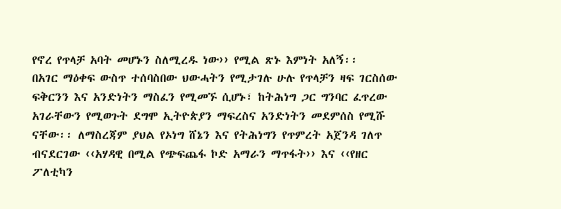የኖረ የጥላቻ አባት መሆኑን ስለሚረዱ ነው›› የሚል ጽኑ እምነት አለኝ፡፡
በአገር ማዕቀፍ ውስጥ ተሰባስበው ህውሓትን የሚታገሉ ሁሉ የጥላቻን ዛፍ ገርስሰው ፍቅርንን እና አንድነትን ማስፈን የሚመኙ ሲሆኑ፣ ከትሕነግ ጋር ግንባር ፈጥረው አገራቸውን የሚወጉት ደግሞ ኢትዮጵያን ማፍረስና አንድነትን መደምሰስ የሚሹ ናቸው፡፡ ለማስረጃም ያህል የኦነግ ሸኔን እና የትሕነግን የጥምረት አጀንዳ ገለጥ ብናደርገው ‹‹አሃዳዊ በሚል የጭፍጨፋ ኮድ አማራን ማጥፋት›› እና ‹‹የዘር ፖለቲካን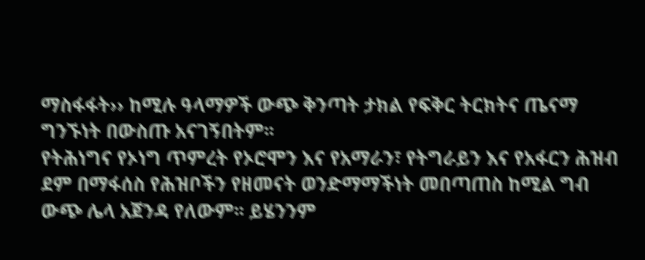ማስፋፋት›› ከሚሉ ዓላማዎች ውጭ ቅንጣት ታክል የፍቅር ትርክትና ጤናማ ግንኙነት በውስጡ አናገኝበትም፡፡
የትሕነግና የኦነግ ጥምረት የኦሮሞን እና የአማራን፣ የትግራይን እና የአፋርን ሕዝብ ደም በማፋሰስ የሕዝቦችን የዘመናት ወንድማማችነት መበጣጠስ ከሚል ግብ ውጭ ሌላ አጀንዳ የለውም፡፡ ይሄንንም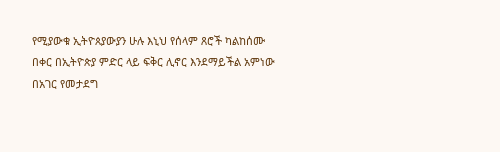የሚያውቁ ኢትዮጰያውያን ሁሉ እኒህ የሰላም ጸሮች ካልከሰሙ በቀር በኢትዮጵያ ምድር ላይ ፍቅር ሊኖር እንደማይችል አምነው በአገር የመታደግ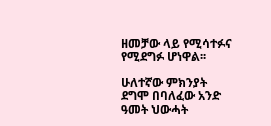ዘመቻው ላይ የሚሳተፉና የሚደግፉ ሆነዋል፡፡

ሁለተኛው ምክንያት ደግሞ በባለፈው አንድ ዓመት ህውሓት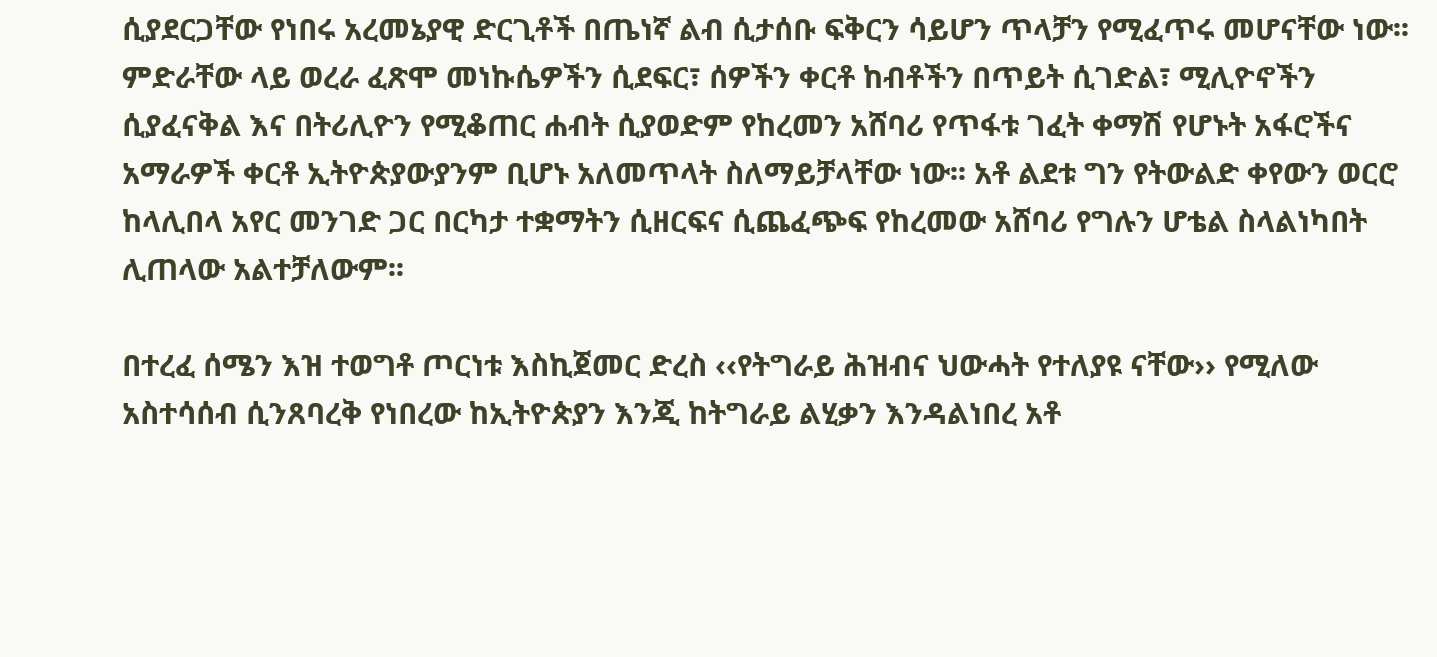ሲያደርጋቸው የነበሩ አረመኔያዊ ድርጊቶች በጤነኛ ልብ ሲታሰቡ ፍቅርን ሳይሆን ጥላቻን የሚፈጥሩ መሆናቸው ነው፡፡ ምድራቸው ላይ ወረራ ፈጽሞ መነኩሴዎችን ሲደፍር፣ ሰዎችን ቀርቶ ከብቶችን በጥይት ሲገድል፣ ሚሊዮኖችን ሲያፈናቅል እና በትሪሊዮን የሚቆጠር ሐብት ሲያወድም የከረመን አሸባሪ የጥፋቱ ገፈት ቀማሽ የሆኑት አፋሮችና አማራዎች ቀርቶ ኢትዮጵያውያንም ቢሆኑ አለመጥላት ስለማይቻላቸው ነው፡፡ አቶ ልደቱ ግን የትውልድ ቀየውን ወርሮ ከላሊበላ አየር መንገድ ጋር በርካታ ተቋማትን ሲዘርፍና ሲጨፈጭፍ የከረመው አሸባሪ የግሉን ሆቴል ስላልነካበት ሊጠላው አልተቻለውም፡፡

በተረፈ ሰሜን እዝ ተወግቶ ጦርነቱ እስኪጀመር ድረስ ‹‹የትግራይ ሕዝብና ህውሓት የተለያዩ ናቸው›› የሚለው አስተሳሰብ ሲንጸባረቅ የነበረው ከኢትዮጵያን እንጂ ከትግራይ ልሂቃን እንዳልነበረ አቶ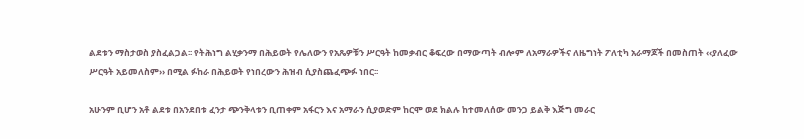ልደቱን ማስታወስ ያስፈልጋል፡፡ የትሕነግ ልሂቃንማ በሕይወት የሌለውን የአጼዎቹን ሥርዓት ከመቃብር ቆፍረው በማውጣት ብሎም ለአማራዎችና ለዜግነት ፖለቲካ አራማጆች በመስጠት ‹‹ያለፈው ሥርዓት አይመለስም›› በሚል ፉከራ በሕይወት የነበረውን ሕዝብ ሲያስጨፈጭፉ ነበር፡፡

አሁንም ቢሆን አቶ ልደቱ በአንደበቱ ፈንታ ጭንቅላቱን ቢጠቀም አፋርን እና አማራን ሲያወድም ከርሞ ወደ ክልሉ ከተመለሰው መንጋ ይልቅ እጅግ መራር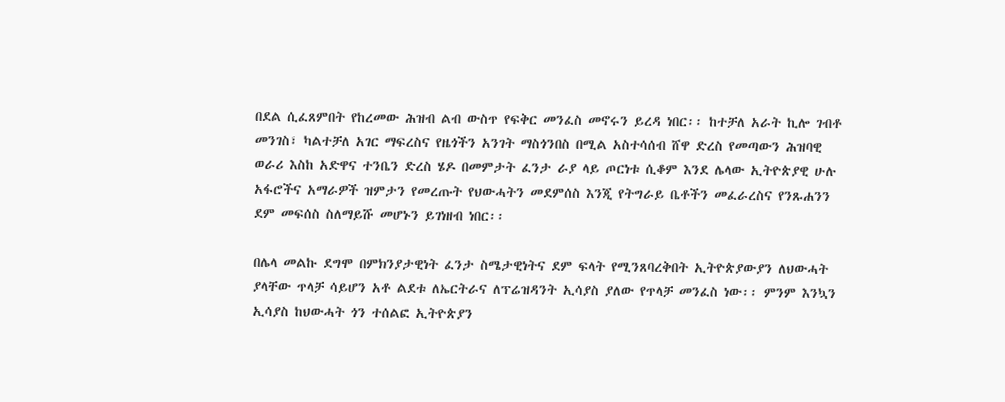በደል ሲፈጸምበት የከረመው ሕዝብ ልብ ውስጥ የፍቅር መንፈስ መኖሩን ይረዳ ነበር፡፡ ከተቻለ አራት ኪሎ ገብቶ መንገስ፣ ካልተቻለ አገር ማፍረስና የዜጎችን አንገት ማስጎንበስ በሚል አስተሳሰብ ሸዋ ድረስ የመጣውን ሕዝባዊ ወራሪ እስከ አድዋና ተንቤን ድረስ ሄዶ በመምታት ፈንታ ራያ ላይ ጦርነቱ ሲቆም እንደ ሌላው ኢትዮጵያዊ ሁሉ አፋሮችና አማራዎች ዝምታን የመረጡት የህውሓትን መደምሰስ እንጂ የትግራይ ቤቶችን መፈራረስና የንጹሐንን ደም መፍሰስ ስለማይሹ መሆኑን ይገነዘብ ነበር፡፡

በሌላ መልኩ ደግሞ በምክንያታዊነት ፈንታ ስሜታዊነትና ደም ፍላት የሚንጸባረቅበት ኢትዮጵያውያን ለህውሓት ያላቸው ጥላቻ ሳይሆን አቶ ልደቱ ለኤርትራና ለፕሬዝዳንት ኢሳያስ ያለው የጥላቻ መንፈስ ነው፡፡ ምንም እንኳን ኢሳያስ ከህውሓት ጎን ተሰልፎ ኢትዮጵያን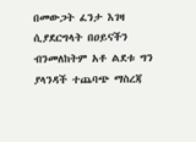በመውጋት ፈንታ እገዛ ሲያደርግላት በዐይናችን ብንመለከትም አቶ ልደቱ ግን ያላንዳች ተጨባጭ ማስረጃ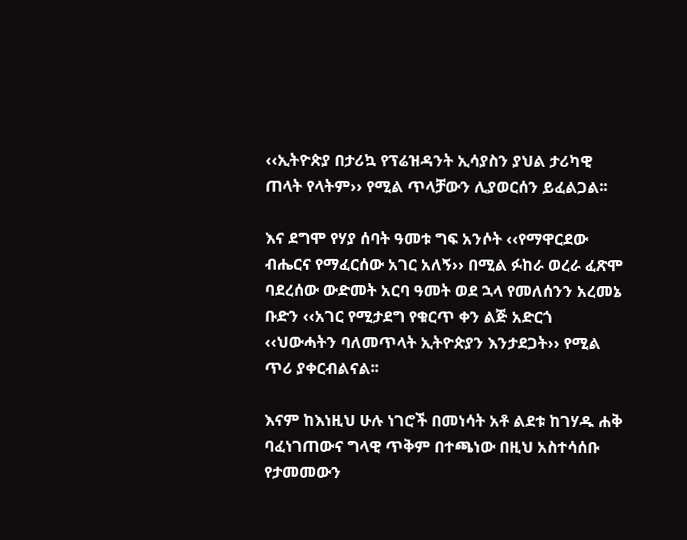‹‹ኢትዮጵያ በታሪኳ የፕሬዝዳንት ኢሳያስን ያህል ታሪካዊ ጠላት የላትም›› የሚል ጥላቻውን ሊያወርሰን ይፈልጋል፡፡

እና ደግሞ የሃያ ሰባት ዓመቱ ግፍ አንሶት ‹‹የማዋርደው ብሔርና የማፈርሰው አገር አለኝ›› በሚል ፉከራ ወረራ ፈጽሞ ባደረሰው ውድመት አርባ ዓመት ወደ ኋላ የመለሰንን አረመኔ ቡድን ‹‹አገር የሚታደግ የቁርጥ ቀን ልጅ አድርጎ ‹‹ህውሓትን ባለመጥላት ኢትዮጵያን እንታደጋት›› የሚል ጥሪ ያቀርብልናል፡፡

እናም ከእነዚህ ሁሉ ነገሮች በመነሳት አቶ ልደቱ ከገሃዱ ሐቅ ባፈነገጠውና ግላዊ ጥቅም በተጫነው በዚህ አስተሳሰቡ የታመመውን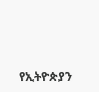የኢትዮጵያን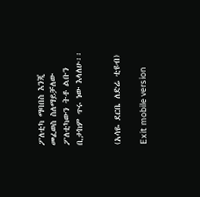ፖለቲካ ማባበስ እንጂ መፈወስ ስለማይቻለው ፖለቲካውን ትቶ ልቡን ቢታከም ጥሩ ነው እላለሁ፡፡


(አሳዬ ደርቤ ለድሬ ቲዩብ)

Exit mobile version